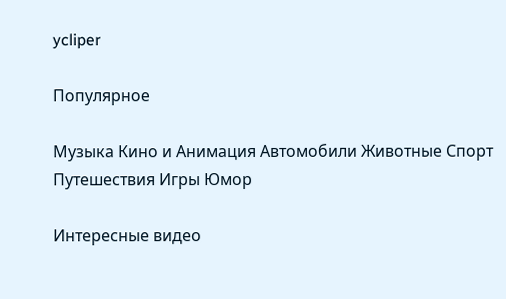ycliper

Популярное

Музыка Кино и Анимация Автомобили Животные Спорт Путешествия Игры Юмор

Интересные видео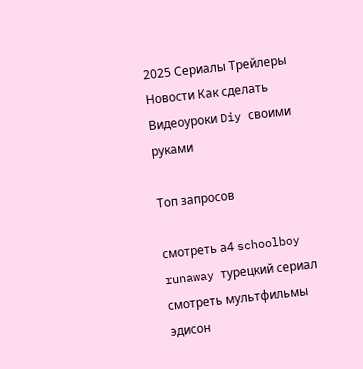2025 Сериалы Трейлеры Новости Как сделать Видеоуроки Diy своими руками

Топ запросов

смотреть а4 schoolboy runaway турецкий сериал смотреть мультфильмы эдисон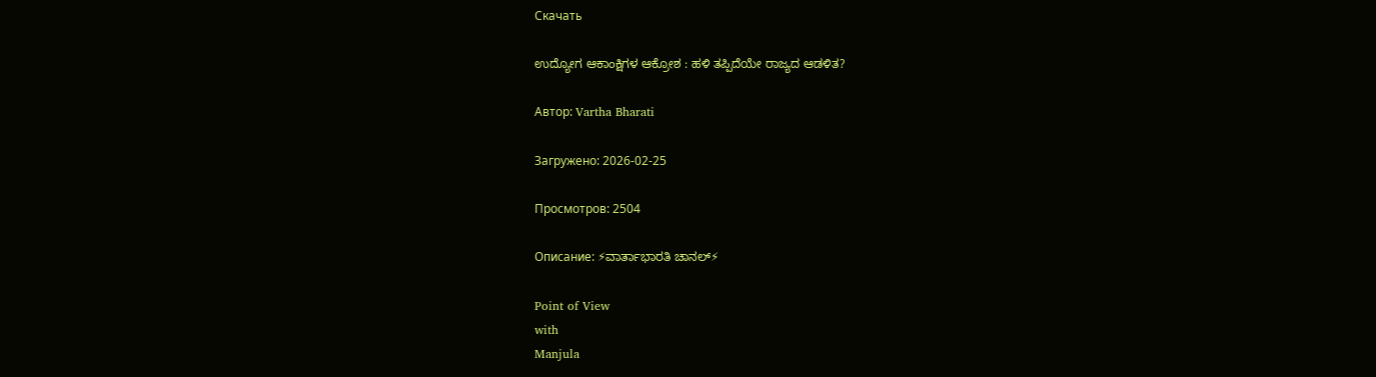Скачать

ಉದ್ಯೋಗ ಆಕಾಂಕ್ಷಿಗಳ ಆಕ್ರೋಶ : ಹಳಿ ತಪ್ಪಿದೆಯೇ ರಾಜ್ಯದ ಆಡಳಿತ?

Автор: Vartha Bharati

Загружено: 2026-02-25

Просмотров: 2504

Описание: ⚡ವಾರ್ತಾಭಾರತಿ ಚಾನಲ್⚡

Point of View
with
Manjula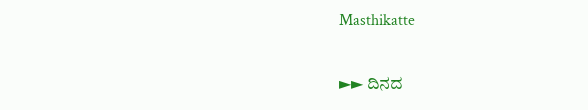Masthikatte

►► ದಿನದ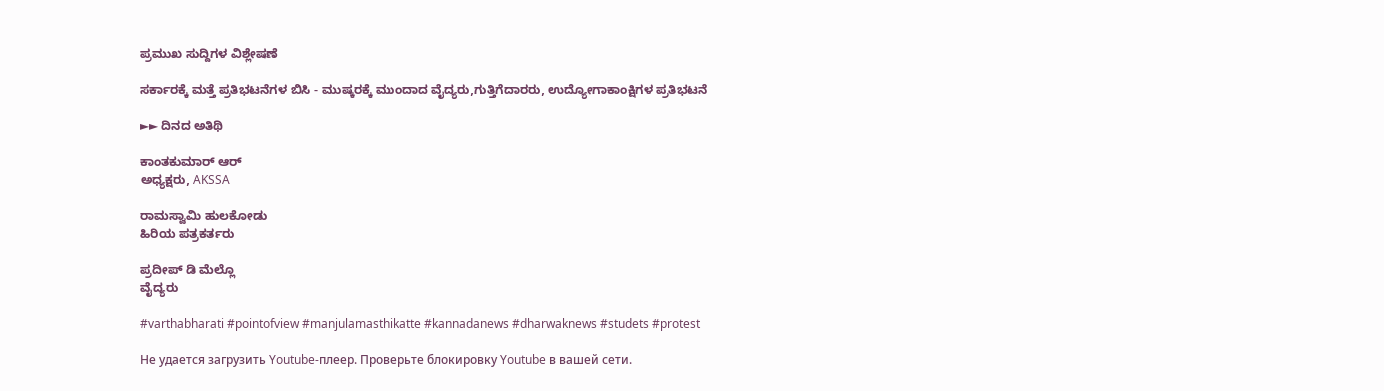ಪ್ರಮುಖ ಸುದ್ದಿಗಳ ವಿಶ್ಲೇಷಣೆ

ಸರ್ಕಾರಕ್ಕೆ ಮತ್ತೆ ಪ್ರತಿಭಟನೆಗಳ ಬಿಸಿ - ಮುಷ್ಕರಕ್ಕೆ ಮುಂದಾದ ವೈದ್ಯರು,ಗುತ್ತಿಗೆದಾರರು, ಉದ್ಯೋಗಾಕಾಂಕ್ಷಿಗಳ ಪ್ರತಿಭಟನೆ

►► ದಿನದ ಅತಿಥಿ

ಕಾಂತಕುಮಾರ್ ಆರ್
ಅಧ್ಯಕ್ಷರು, AKSSA

ರಾಮಸ್ವಾಮಿ ಹುಲಕೋಡು
ಹಿರಿಯ ಪತ್ರಕರ್ತರು

ಪ್ರದೀಪ್ ಡಿ ಮೆಲ್ಲೊ
ವೈದ್ಯರು

#varthabharati #pointofview #manjulamasthikatte #kannadanews #dharwaknews #studets #protest

Не удается загрузить Youtube-плеер. Проверьте блокировку Youtube в вашей сети.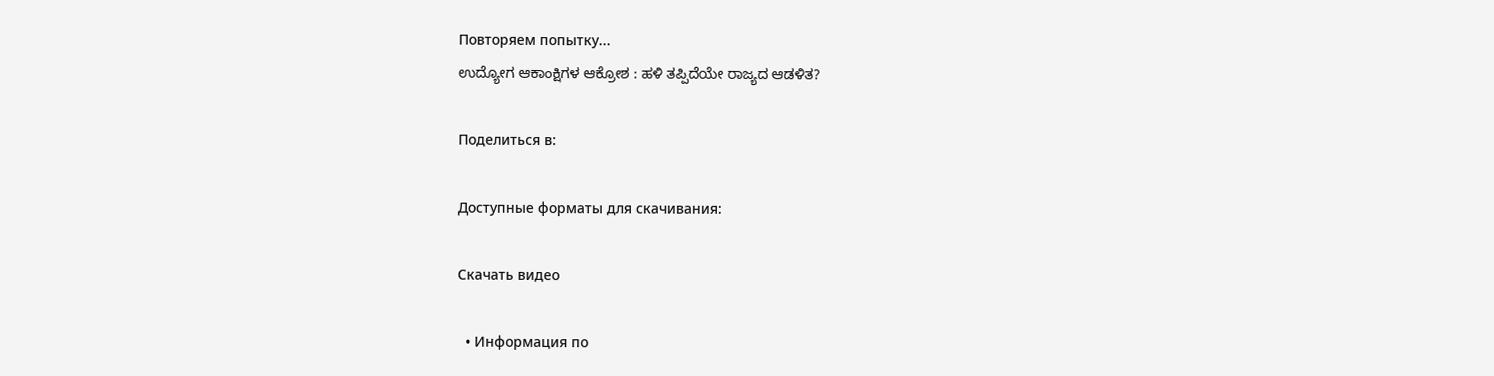Повторяем попытку...
ಉದ್ಯೋಗ ಆಕಾಂಕ್ಷಿಗಳ ಆಕ್ರೋಶ : ಹಳಿ ತಪ್ಪಿದೆಯೇ ರಾಜ್ಯದ ಆಡಳಿತ?

Поделиться в:

Доступные форматы для скачивания:

Скачать видео

  • Информация по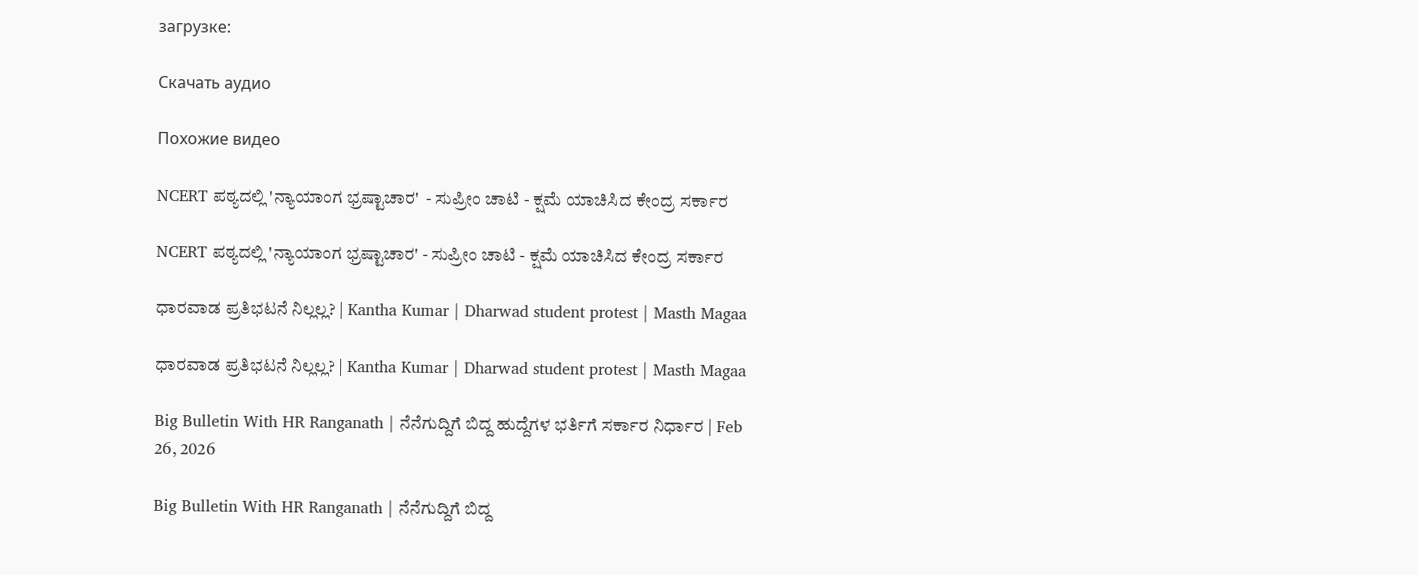загрузке:

Скачать аудио

Похожие видео

NCERT ಪಠ್ಯದಲ್ಲಿ 'ನ್ಯಾಯಾಂಗ ಭ್ರಷ್ಟಾಚಾರ'  - ಸುಪ್ರೀಂ ಚಾಟಿ - ಕ್ಷಮೆ ಯಾಚಿಸಿದ ಕೇಂದ್ರ ಸರ್ಕಾರ

NCERT ಪಠ್ಯದಲ್ಲಿ 'ನ್ಯಾಯಾಂಗ ಭ್ರಷ್ಟಾಚಾರ' - ಸುಪ್ರೀಂ ಚಾಟಿ - ಕ್ಷಮೆ ಯಾಚಿಸಿದ ಕೇಂದ್ರ ಸರ್ಕಾರ

ಧಾರವಾಡ ಪ್ರತಿಭಟನೆ ನಿಲ್ಲಲ್ಲ? | Kantha Kumar | Dharwad student protest | Masth Magaa

ಧಾರವಾಡ ಪ್ರತಿಭಟನೆ ನಿಲ್ಲಲ್ಲ? | Kantha Kumar | Dharwad student protest | Masth Magaa

Big Bulletin With HR Ranganath | ನೆನೆಗುದ್ದಿಗೆ ಬಿದ್ದ ಹುದ್ದೆಗಳ ಭರ್ತಿಗೆ ಸರ್ಕಾರ ನಿರ್ಧಾರ | Feb 26, 2026

Big Bulletin With HR Ranganath | ನೆನೆಗುದ್ದಿಗೆ ಬಿದ್ದ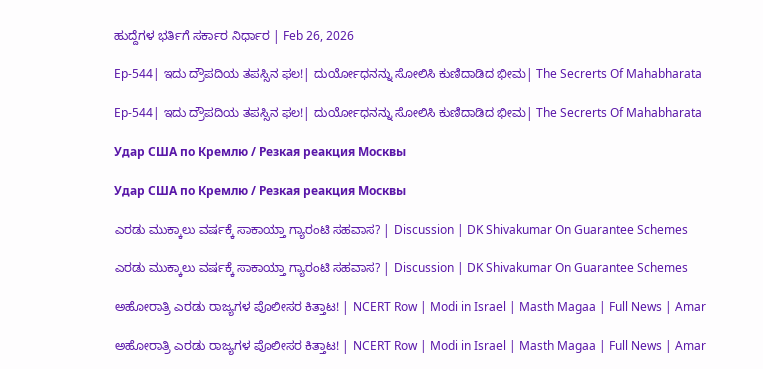ಹುದ್ದೆಗಳ ಭರ್ತಿಗೆ ಸರ್ಕಾರ ನಿರ್ಧಾರ | Feb 26, 2026

Ep-544| ಇದು ದ್ರೌಪದಿಯ ತಪಸ್ಸಿನ ಫಲ!| ದುರ್ಯೋಧನನ್ನು ಸೋಲಿಸಿ ಕುಣಿದಾಡಿದ ಭೀಮ| The Secrerts Of Mahabharata

Ep-544| ಇದು ದ್ರೌಪದಿಯ ತಪಸ್ಸಿನ ಫಲ!| ದುರ್ಯೋಧನನ್ನು ಸೋಲಿಸಿ ಕುಣಿದಾಡಿದ ಭೀಮ| The Secrerts Of Mahabharata

Удар США по Кремлю / Резкая реакция Москвы

Удар США по Кремлю / Резкая реакция Москвы

ಎರಡು ಮುಕ್ಕಾಲು ವರ್ಷಕ್ಕೆ ಸಾಕಾಯ್ತಾ ಗ್ಯಾರಂಟಿ ಸಹವಾಸ? | Discussion | DK Shivakumar On Guarantee Schemes

ಎರಡು ಮುಕ್ಕಾಲು ವರ್ಷಕ್ಕೆ ಸಾಕಾಯ್ತಾ ಗ್ಯಾರಂಟಿ ಸಹವಾಸ? | Discussion | DK Shivakumar On Guarantee Schemes

ಅಹೋರಾತ್ರಿ ಎರಡು ರಾಜ್ಯಗಳ ಪೊಲೀಸರ ಕಿತ್ತಾಟ! | NCERT Row | Modi in Israel | Masth Magaa | Full News | Amar

ಅಹೋರಾತ್ರಿ ಎರಡು ರಾಜ್ಯಗಳ ಪೊಲೀಸರ ಕಿತ್ತಾಟ! | NCERT Row | Modi in Israel | Masth Magaa | Full News | Amar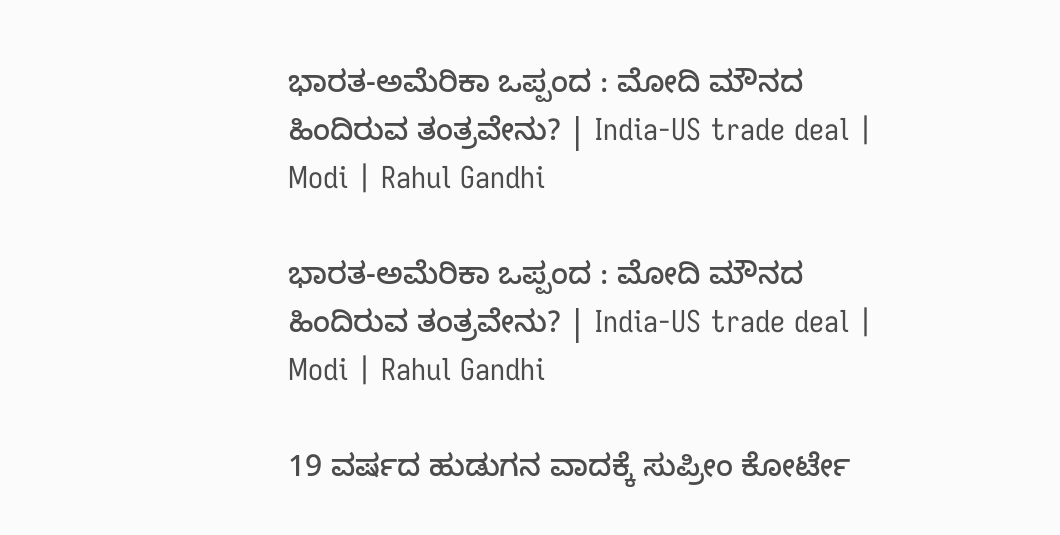ಭಾರತ-ಅಮೆರಿಕಾ ಒಪ್ಪಂದ : ಮೋದಿ ಮೌನದ ಹಿಂದಿರುವ ತಂತ್ರವೇನು? | India-US trade deal | Modi | Rahul Gandhi

ಭಾರತ-ಅಮೆರಿಕಾ ಒಪ್ಪಂದ : ಮೋದಿ ಮೌನದ ಹಿಂದಿರುವ ತಂತ್ರವೇನು? | India-US trade deal | Modi | Rahul Gandhi

19 ವರ್ಷದ ಹುಡುಗನ ವಾದಕ್ಕೆ ಸುಪ್ರೀಂ ಕೋರ್ಟೇ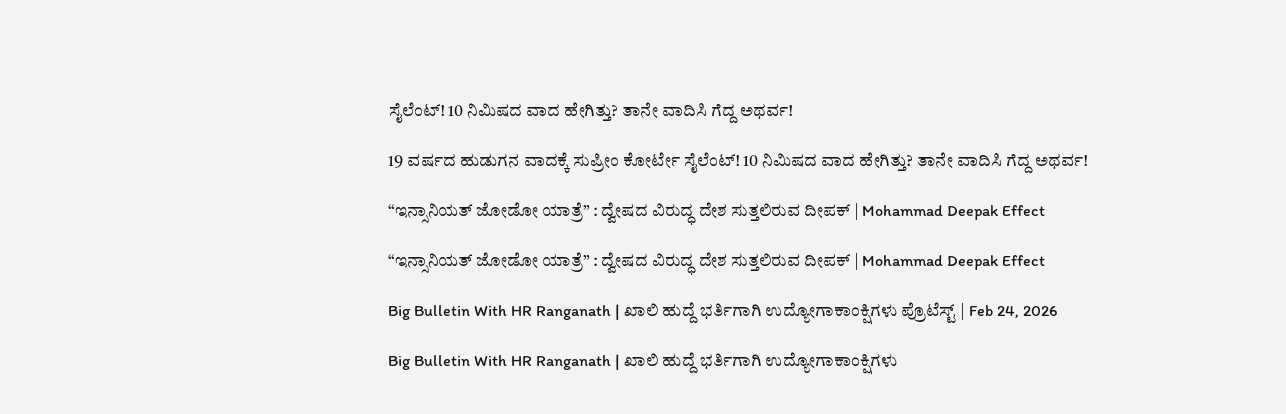ಸೈಲೆಂಟ್! 10 ನಿಮಿಷದ ವಾದ ಹೇಗಿತ್ತು? ತಾನೇ ವಾದಿಸಿ ಗೆದ್ದ ಅಥರ್ವ!

19 ವರ್ಷದ ಹುಡುಗನ ವಾದಕ್ಕೆ ಸುಪ್ರೀಂ ಕೋರ್ಟೇ ಸೈಲೆಂಟ್! 10 ನಿಮಿಷದ ವಾದ ಹೇಗಿತ್ತು? ತಾನೇ ವಾದಿಸಿ ಗೆದ್ದ ಅಥರ್ವ!

“ಇನ್ಸಾನಿಯತ್ ಜೋಡೋ ಯಾತ್ರೆ” : ದ್ವೇಷದ ವಿರುದ್ಧ ದೇಶ ಸುತ್ತಲಿರುವ ದೀಪಕ್ | Mohammad Deepak Effect

“ಇನ್ಸಾನಿಯತ್ ಜೋಡೋ ಯಾತ್ರೆ” : ದ್ವೇಷದ ವಿರುದ್ಧ ದೇಶ ಸುತ್ತಲಿರುವ ದೀಪಕ್ | Mohammad Deepak Effect

Big Bulletin With HR Ranganath | ಖಾಲಿ ಹುದ್ದೆ ಭರ್ತಿಗಾಗಿ ಉದ್ಯೋಗಾಕಾಂಕ್ಷಿಗಳು ಪ್ರೊಟೆಸ್ಟ್‌ | Feb 24, 2026

Big Bulletin With HR Ranganath | ಖಾಲಿ ಹುದ್ದೆ ಭರ್ತಿಗಾಗಿ ಉದ್ಯೋಗಾಕಾಂಕ್ಷಿಗಳು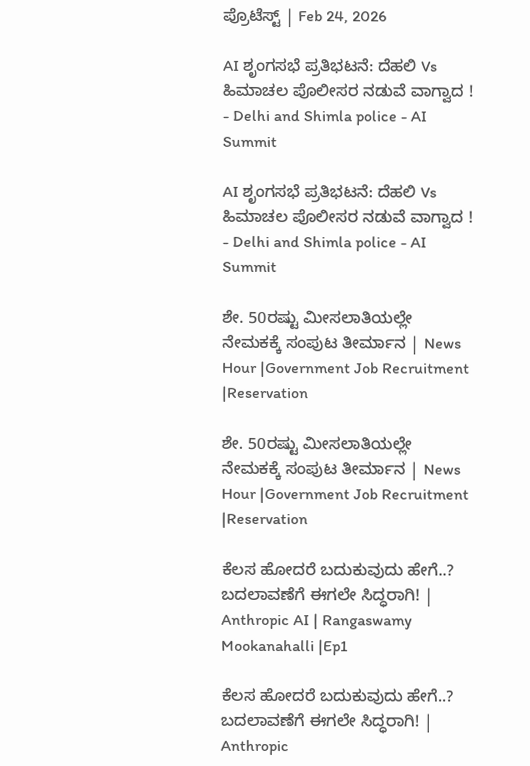ಪ್ರೊಟೆಸ್ಟ್‌ | Feb 24, 2026

AI ಶೃಂಗಸಭೆ ಪ್ರತಿಭಟನೆ: ದೆಹಲಿ Vs ಹಿಮಾಚಲ ಪೊಲೀಸರ ನಡುವೆ ವಾಗ್ವಾದ ! - Delhi and Shimla police - AI Summit

AI ಶೃಂಗಸಭೆ ಪ್ರತಿಭಟನೆ: ದೆಹಲಿ Vs ಹಿಮಾಚಲ ಪೊಲೀಸರ ನಡುವೆ ವಾಗ್ವಾದ ! - Delhi and Shimla police - AI Summit

ಶೇ. 50ರಷ್ಟು ಮೀಸಲಾತಿಯಲ್ಲೇ ನೇಮಕಕ್ಕೆ ಸಂಪುಟ ತೀರ್ಮಾನ | News Hour |Government Job Recruitment |Reservation

ಶೇ. 50ರಷ್ಟು ಮೀಸಲಾತಿಯಲ್ಲೇ ನೇಮಕಕ್ಕೆ ಸಂಪುಟ ತೀರ್ಮಾನ | News Hour |Government Job Recruitment |Reservation

ಕೆಲಸ ಹೋದರೆ ಬದುಕುವುದು ಹೇಗೆ..? ಬದಲಾವಣೆಗೆ ಈಗಲೇ ಸಿದ್ಧರಾಗಿ! | Anthropic AI | Rangaswamy Mookanahalli |Ep1

ಕೆಲಸ ಹೋದರೆ ಬದುಕುವುದು ಹೇಗೆ..? ಬದಲಾವಣೆಗೆ ಈಗಲೇ ಸಿದ್ಧರಾಗಿ! | Anthropic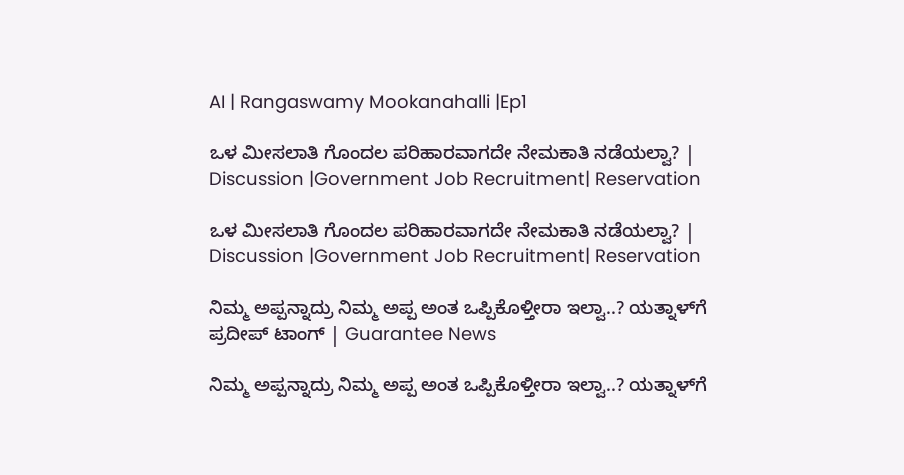AI | Rangaswamy Mookanahalli |Ep1

ಒಳ ಮೀಸಲಾತಿ ಗೊಂದಲ ಪರಿಹಾರವಾಗದೇ ನೇಮಕಾತಿ ನಡೆಯಲ್ವಾ? | Discussion |Government Job Recruitment| Reservation

ಒಳ ಮೀಸಲಾತಿ ಗೊಂದಲ ಪರಿಹಾರವಾಗದೇ ನೇಮಕಾತಿ ನಡೆಯಲ್ವಾ? | Discussion |Government Job Recruitment| Reservation

ನಿಮ್ಮ ಅಪ್ಪನ್ನಾದ್ರು ನಿಮ್ಮ ಅಪ್ಪ ಅಂತ ಒಪ್ಪಿಕೊಳ್ತೀರಾ ಇಲ್ವಾ..? ಯತ್ನಾಳ್‌ಗೆ ಪ್ರದೀಪ್ ಟಾಂಗ್ | Guarantee News

ನಿಮ್ಮ ಅಪ್ಪನ್ನಾದ್ರು ನಿಮ್ಮ ಅಪ್ಪ ಅಂತ ಒಪ್ಪಿಕೊಳ್ತೀರಾ ಇಲ್ವಾ..? ಯತ್ನಾಳ್‌ಗೆ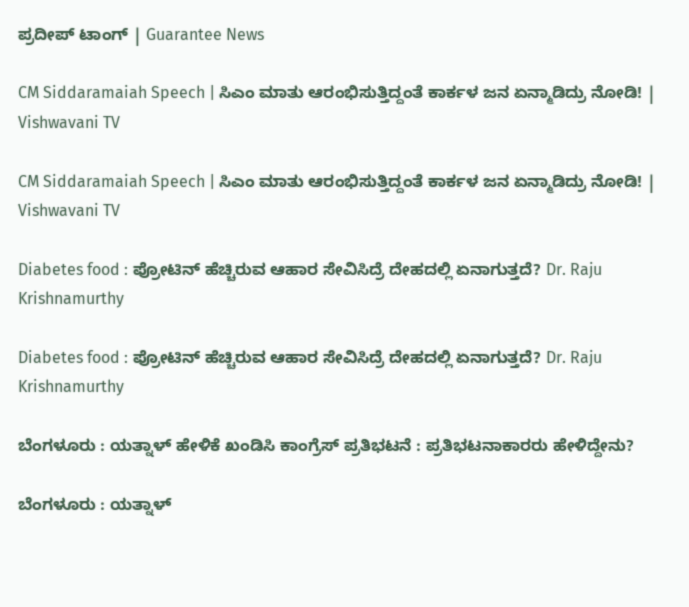ಪ್ರದೀಪ್ ಟಾಂಗ್ | Guarantee News

CM Siddaramaiah Speech | ಸಿಎಂ ಮಾತು ಆರಂಭಿಸುತ್ತಿದ್ದಂತೆ ಕಾರ್ಕಳ ಜನ ಏನ್ಮಾಡಿದ್ರು ನೋಡಿ! | Vishwavani TV

CM Siddaramaiah Speech | ಸಿಎಂ ಮಾತು ಆರಂಭಿಸುತ್ತಿದ್ದಂತೆ ಕಾರ್ಕಳ ಜನ ಏನ್ಮಾಡಿದ್ರು ನೋಡಿ! | Vishwavani TV

Diabetes food : ಪ್ರೋಟಿನ್‌ ಹೆಚ್ಚಿರುವ ಆಹಾರ ಸೇವಿಸಿದ್ರೆ ದೇಹದಲ್ಲಿ ಏನಾಗುತ್ತದೆ? Dr. Raju Krishnamurthy

Diabetes food : ಪ್ರೋಟಿನ್‌ ಹೆಚ್ಚಿರುವ ಆಹಾರ ಸೇವಿಸಿದ್ರೆ ದೇಹದಲ್ಲಿ ಏನಾಗುತ್ತದೆ? Dr. Raju Krishnamurthy

ಬೆಂಗಳೂರು : ಯತ್ನಾಳ್ ಹೇಳಿಕೆ ಖಂಡಿಸಿ ಕಾಂಗ್ರೆಸ್ ಪ್ರತಿಭಟನೆ : ಪ್ರತಿಭಟನಾಕಾರರು ಹೇಳಿದ್ದೇನು?

ಬೆಂಗಳೂರು : ಯತ್ನಾಳ್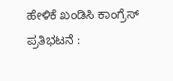ಹೇಳಿಕೆ ಖಂಡಿಸಿ ಕಾಂಗ್ರೆಸ್ ಪ್ರತಿಭಟನೆ :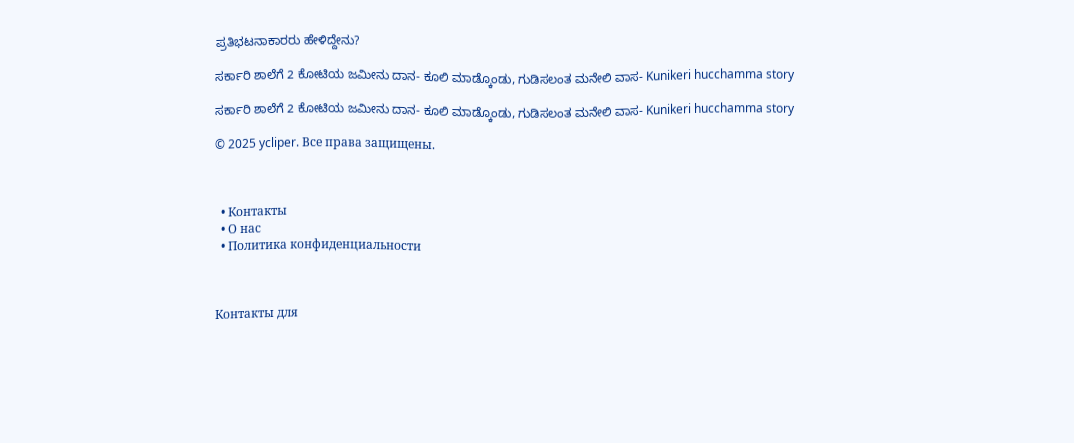ಪ್ರತಿಭಟನಾಕಾರರು ಹೇಳಿದ್ದೇನು?

ಸರ್ಕಾರಿ ಶಾಲೆಗೆ 2 ಕೋಟಿಯ ಜಮೀನು ದಾನ- ಕೂಲಿ ಮಾಡ್ಕೊಂಡು, ಗುಡಿಸಲಂತ ಮನೇಲಿ ವಾಸ- Kunikeri hucchamma story

ಸರ್ಕಾರಿ ಶಾಲೆಗೆ 2 ಕೋಟಿಯ ಜಮೀನು ದಾನ- ಕೂಲಿ ಮಾಡ್ಕೊಂಡು, ಗುಡಿಸಲಂತ ಮನೇಲಿ ವಾಸ- Kunikeri hucchamma story

© 2025 ycliper. Все права защищены.



  • Контакты
  • О нас
  • Политика конфиденциальности



Контакты для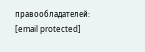правообладателей: [email protected]